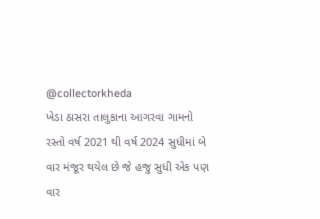@collectorkheda
ખેડા ઠાસરા તાલુકાના આગરવા ગામનો રસ્તો વર્ષ 2021 થી વર્ષ 2024 સુધીમાં બે વાર મંજૂર થયેલ છે જે હજુ સુધી એક પણ વાર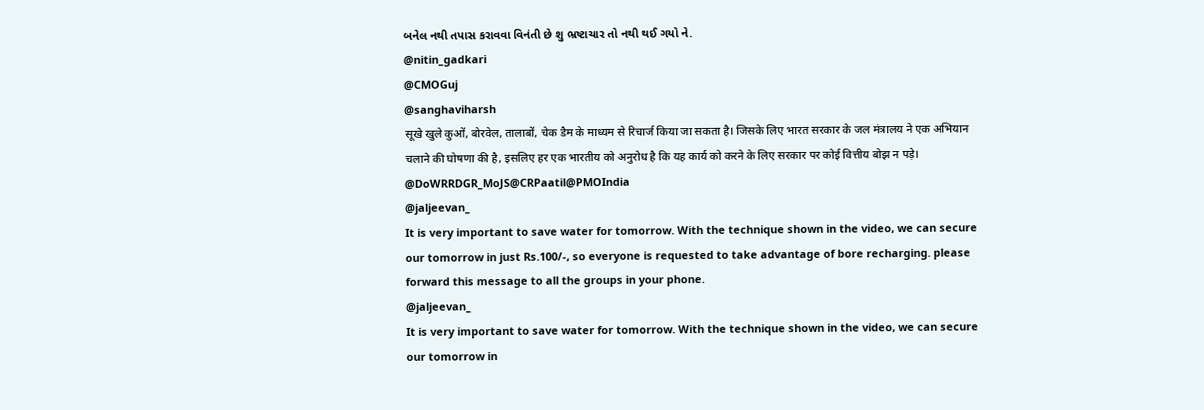બનેલ નથી તપાસ કરાવવા વિનંતી છે શુ ભ્રષ્ટાચાર તો નથી થઈ ગયો ને.
@nitin_gadkari
@CMOGuj
@sanghaviharsh
सूखे खुले कुओं, बोरवेल, तालाबों, चेक डैम के माध्यम से रिचार्ज किया जा सकता है। जिसके लिए भारत सरकार के जल मंत्रालय ने एक अभियान चलाने की घोषणा की है, इसलिए हर एक भारतीय को अनुरोध है कि यह कार्य को करने के लिए सरकार पर कोई वित्तीय बोझ न पड़े।
@DoWRRDGR_MoJS@CRPaatil@PMOIndia
@jaljeevan_
It is very important to save water for tomorrow. With the technique shown in the video, we can secure our tomorrow in just Rs.100/-, so everyone is requested to take advantage of bore recharging. please forward this message to all the groups in your phone.
@jaljeevan_
It is very important to save water for tomorrow. With the technique shown in the video, we can secure our tomorrow in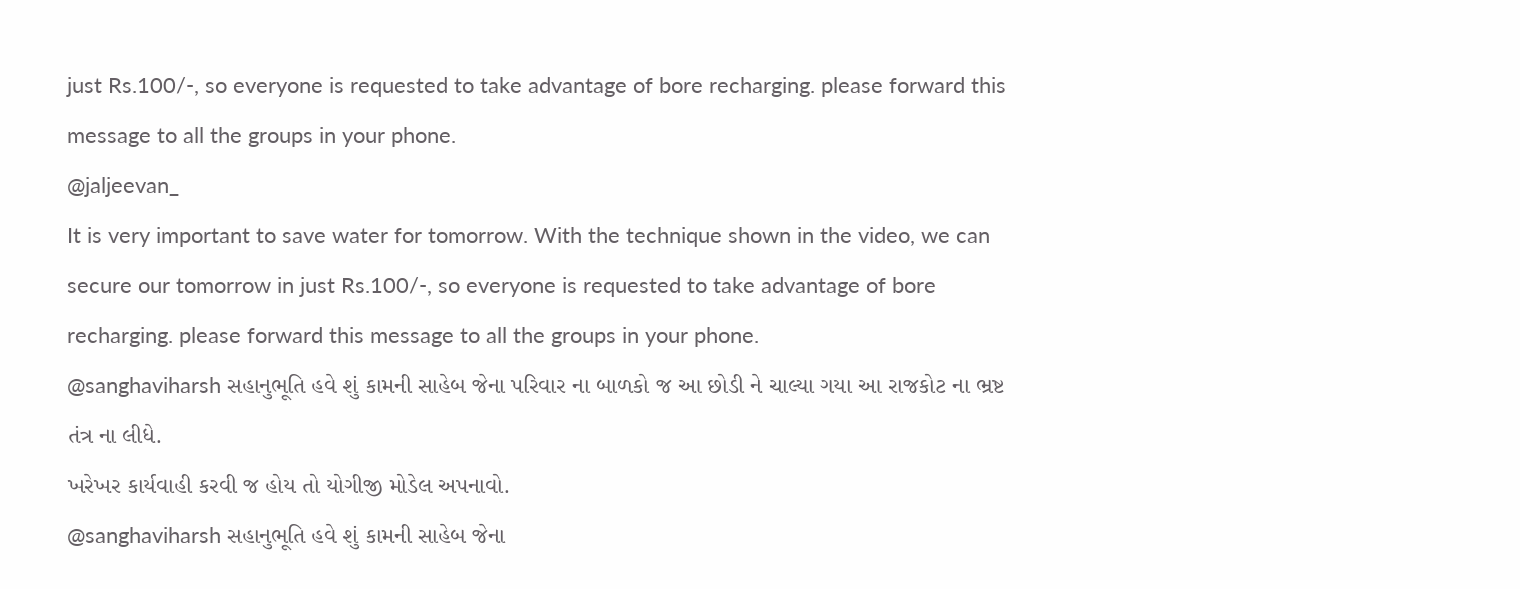just Rs.100/-, so everyone is requested to take advantage of bore recharging. please forward this message to all the groups in your phone.
@jaljeevan_
It is very important to save water for tomorrow. With the technique shown in the video, we can secure our tomorrow in just Rs.100/-, so everyone is requested to take advantage of bore recharging. please forward this message to all the groups in your phone.
@sanghaviharsh સહાનુભૂતિ હવે શું કામની સાહેબ જેના પરિવાર ના બાળકો જ આ છોડી ને ચાલ્યા ગયા આ રાજકોટ ના ભ્રષ્ટ તંત્ર ના લીધે.
ખરેખર કાર્યવાહી કરવી જ હોય તો યોગીજી મોડેલ અપનાવો.
@sanghaviharsh સહાનુભૂતિ હવે શું કામની સાહેબ જેના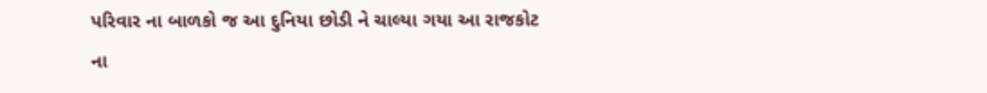પરિવાર ના બાળકો જ આ દુનિયા છોડી ને ચાલ્યા ગયા આ રાજકોટ ના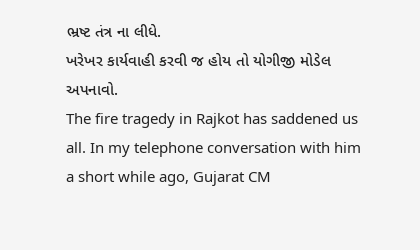ભ્રષ્ટ તંત્ર ના લીધે.
ખરેખર કાર્યવાહી કરવી જ હોય તો યોગીજી મોડેલ અપનાવો.
The fire tragedy in Rajkot has saddened us all. In my telephone conversation with him a short while ago, Gujarat CM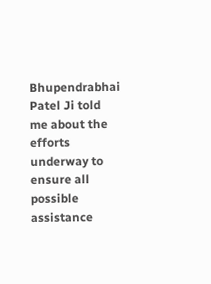Bhupendrabhai Patel Ji told me about the efforts underway to ensure all possible assistance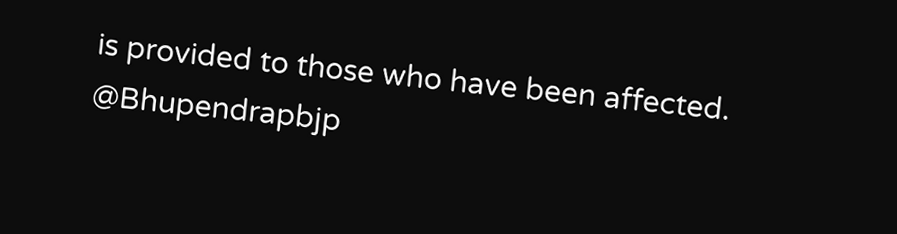is provided to those who have been affected. @Bhupendrapbjp